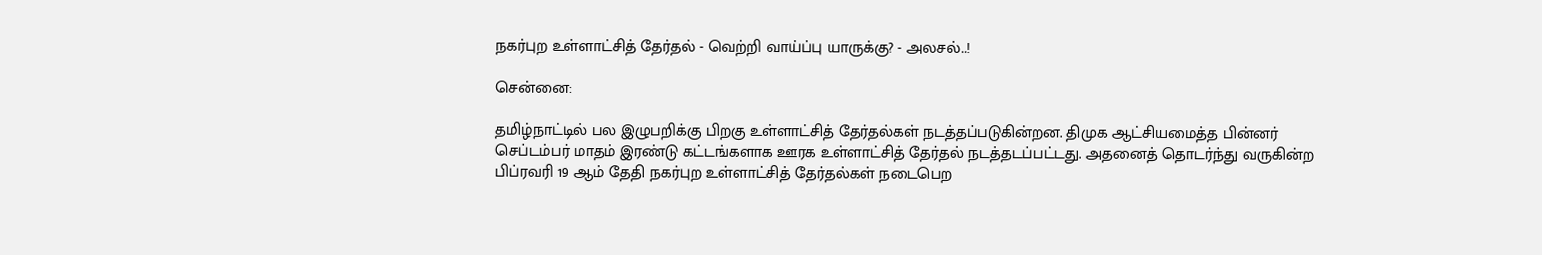நகர்புற உள்ளாட்சித் தேர்தல் - வெற்றி வாய்ப்பு யாருக்கு? - அலசல்..!

சென்னை:

தமிழ்நாட்டில் பல இழுபறிக்கு பிறகு உள்ளாட்சித் தேர்தல்கள் நடத்தப்படுகின்றன. திமுக ஆட்சியமைத்த பின்னர் செப்டம்பர் மாதம் இரண்டு கட்டங்களாக ஊரக உள்ளாட்சித் தேர்தல் நடத்தடப்பட்டது. அதனைத் தொடர்ந்து வருகின்ற பிப்ரவரி 19 ஆம் தேதி நகர்புற உள்ளாட்சித் தேர்தல்கள் நடைபெற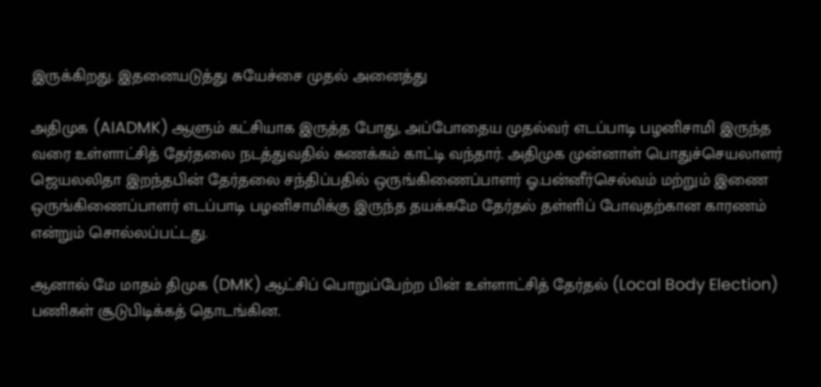இருக்கிறது. இதனையடுத்து சுயேச்சை முதல் அனைத்து

அதிமுக (AIADMK) ஆளும் கட்சியாக இருத்த போது, அப்போதைய முதல்வர் எடப்பாடி பழனிசாமி இருந்த வரை உள்ளாட்சித் தேர்தலை நடத்துவதில் சுணக்கம் காட்டி வந்தார். அதிமுக முன்னாள் பொதுச்செயலாளர் ஜெயலலிதா இறந்தபின் தேர்தலை சந்திப்பதில் ஒருங்கிணைப்பாளர் ஓ.பன்னீர்செல்வம் மற்றும் இணை ஒருங்கிணைப்பாளர் எடப்பாடி பழனிசாமிக்கு இருந்த தயக்கமே தேர்தல் தள்ளிப் போவதற்கான காரணம் என்றும் சொல்லப்பட்டது.

ஆனால் மே மாதம் திமுக (DMK) ஆட்சிப் பொறுப்பேற்ற பின் உள்ளாட்சித் தேர்தல் (Local Body Election) பணிகள் சூடுபிடிக்கத் தொடங்கின.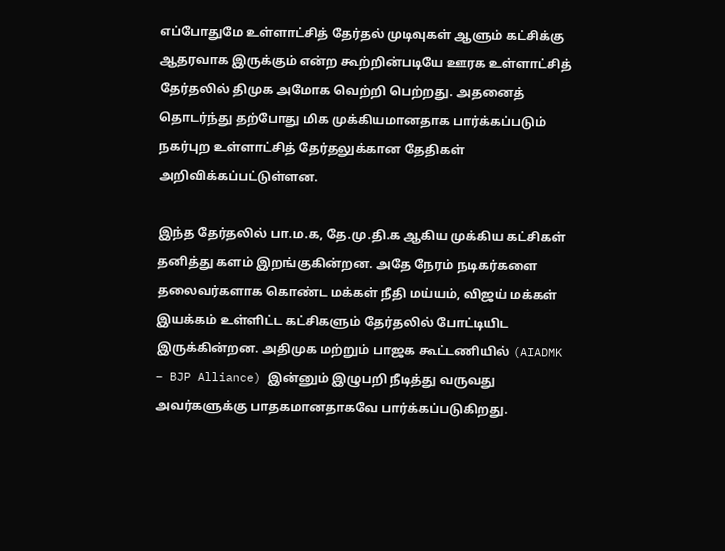எப்போதுமே உள்ளாட்சித் தேர்தல் முடிவுகள் ஆளும் கட்சிக்கு ஆதரவாக இருக்கும் என்ற கூற்றின்படியே ஊரக உள்ளாட்சித் தேர்தலில் திமுக அமோக வெற்றி பெற்றது. அதனைத் தொடர்ந்து தற்போது மிக முக்கியமானதாக பார்க்கப்படும் நகர்புற உள்ளாட்சித் தேர்தலுக்கான தேதிகள் அறிவிக்கப்பட்டுள்ளன.

இந்த தேர்தலில் பா.ம.க, தே.மு.தி.க ஆகிய முக்கிய கட்சிகள் தனித்து களம் இறங்குகின்றன. அதே நேரம் நடிகர்களை தலைவர்களாக கொண்ட மக்கள் நீதி மய்யம், விஜய் மக்கள் இயக்கம் உள்ளிட்ட கட்சிகளும் தேர்தலில் போட்டியிட இருக்கின்றன. அதிமுக மற்றும் பாஜக கூட்டணியில் (AIADMK – BJP Alliance) இன்னும் இழுபறி நீடித்து வருவது அவர்களுக்கு பாதகமானதாகவே பார்க்கப்படுகிறது.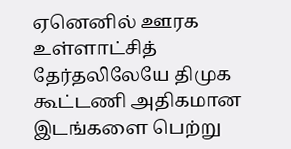ஏனெனில் ஊரக உள்ளாட்சித் தேர்தலிலேயே திமுக கூட்டணி அதிகமான இடங்களை பெற்று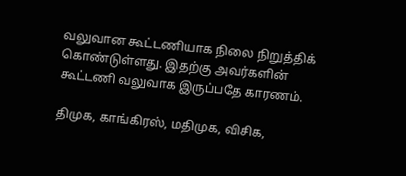வலுவான கூட்டணியாக நிலை நிறுத்திக் கொண்டுள்ளது. இதற்கு அவர்களின் கூட்டணி வலுவாக இருப்பதே காரணம்.

திமுக, காங்கிரஸ், மதிமுக, விசிக,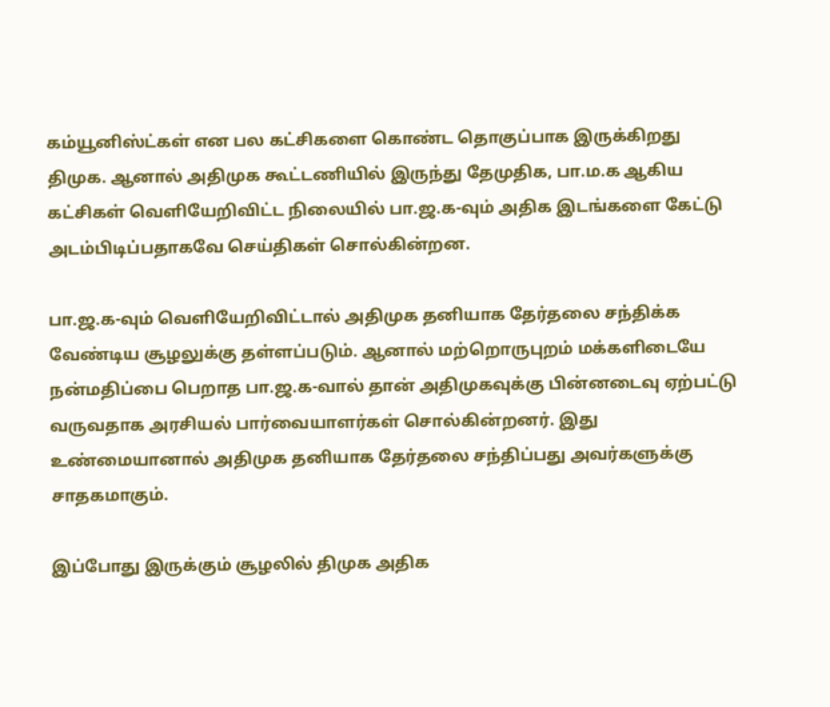கம்யூனிஸ்ட்கள் என பல கட்சிகளை கொண்ட தொகுப்பாக இருக்கிறது திமுக. ஆனால் அதிமுக கூட்டணியில் இருந்து தேமுதிக, பா.ம.க ஆகிய கட்சிகள் வெளியேறிவிட்ட நிலையில் பா.ஜ.க-வும் அதிக இடங்களை கேட்டு அடம்பிடிப்பதாகவே செய்திகள் சொல்கின்றன.

பா.ஜ.க-வும் வெளியேறிவிட்டால் அதிமுக தனியாக தேர்தலை சந்திக்க வேண்டிய சூழலுக்கு தள்ளப்படும். ஆனால் மற்றொருபுறம் மக்களிடையே நன்மதிப்பை பெறாத பா.ஜ.க-வால் தான் அதிமுகவுக்கு பின்னடைவு ஏற்பட்டு வருவதாக அரசியல் பார்வையாளர்கள் சொல்கின்றனர். இது உண்மையானால் அதிமுக தனியாக தேர்தலை சந்திப்பது அவர்களுக்கு சாதகமாகும்.

இப்போது இருக்கும் சூழலில் திமுக அதிக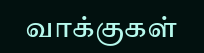வாக்குகள்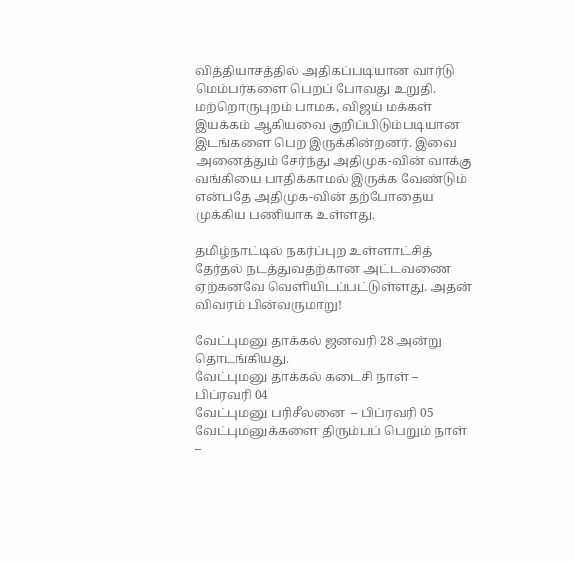வித்தியாசத்தில் அதிகப்படியான வார்டு மெம்பர்களை பெறப் போவது உறுதி. மற்றொருபுறம் பாமக, விஜய் மக்கள் இயக்கம் ஆகியவை குறிப்பிடும்படியான இடங்களை பெற இருக்கின்றனர். இவை அனைத்தும் சேர்ந்து அதிமுக-வின் வாக்கு வங்கியை பாதிக்காமல் இருக்க வேண்டும் என்பதே அதிமுக-வின் தற்போதைய முக்கிய பணியாக உள்ளது.

தமிழ்நாட்டில் நகர்ப்புற உள்ளாட்சித் தேர்தல் நடத்துவதற்கான அட்டவணை ஏற்கனவே வெளியிடப்பட்டுள்ளது. அதன் விவரம் பின்வருமாறு!

வேட்புமனு தாக்கல் ஜனவரி 28 அன்று தொடங்கியது.
வேட்புமனு தாக்கல் கடைசி நாள் – பிப்ரவரி 04
வேட்புமனு பரிசீலனை  – பிப்ரவரி 05
வேட்புமனுக்களை திரும்பப் பெறும் நாள் –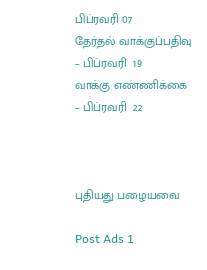பிப்ரவரி 07
தேர்தல் வாக்குப்பதிவு – பிப்ரவரி  19
வாக்கு எண்ணிக்கை – பிப்ரவரி  22



புதியது பழையவை

Post Ads 1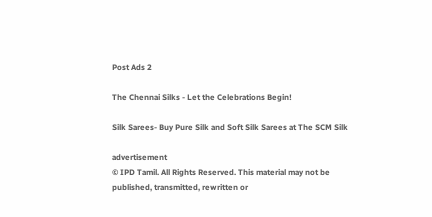Post Ads 2

The Chennai Silks - Let the Celebrations Begin!

Silk Sarees- Buy Pure Silk and Soft Silk Sarees at The SCM Silk

advertisement
© IPD Tamil. All Rights Reserved. This material may not be published, transmitted, rewritten or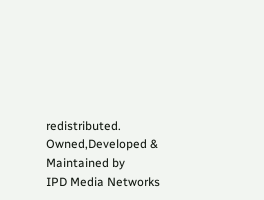redistributed.
Owned,Developed & Maintained by
IPD Media Networks